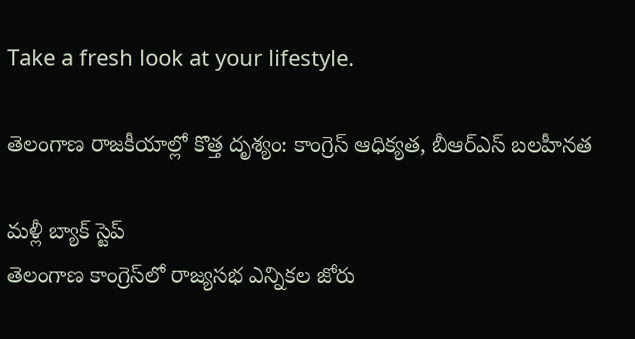Take a fresh look at your lifestyle.

తెలంగాణ రాజకీయాల్లో కొత్త దృశ్యం: కాంగ్రెస్ ఆధిక్యత, బీఆర్ఎస్ బలహీనత

మళ్లీ బ్యాక్ స్టెప్
తెలంగాణ కాంగ్రెస్‌లో రాజ్యసభ ఎన్నికల జోరు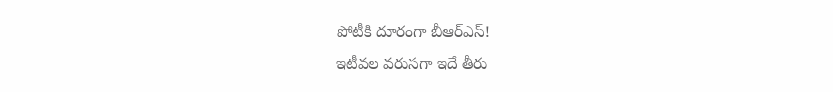పోటీకి దూరంగా బీఆర్ఎస్!
ఇటీవల వరుసగా ఇదే తీరు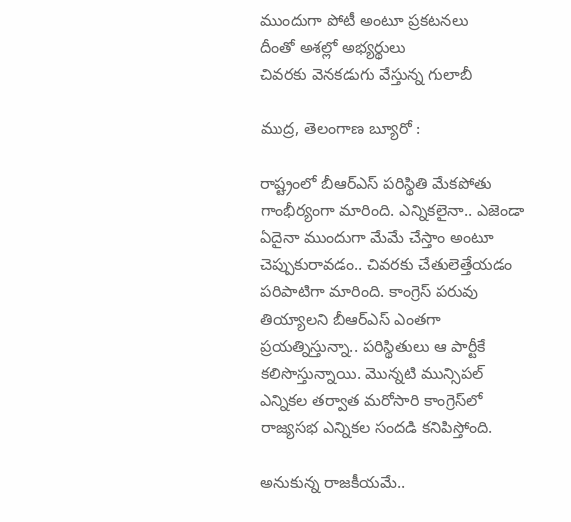ముందుగా పోటీ అంటూ ప్రకటనలు
దీంతో అశల్లో అభ్యర్థులు
చివరకు వెనకడుగు వేస్తున్న గులాబీ

ముద్ర, తెలంగాణ బ్యూరో :

రాష్ట్రంలో బీఆర్ఎస్ పరిస్థితి మేకపోతు గాంభీర్యంగా మారింది. ఎన్నికలైనా.. ఎజెండా ఏదైనా ముందుగా మేమే చేస్తాం అంటూ చెప్పుకురావడం.. చివరకు చేతులెత్తేయడం పరిపాటిగా మారింది. కాంగ్రెస్ పరువు తియ్యాలని బీఆర్ఎస్ ఎంతగా ప్రయత్నిస్తున్నా.. పరిస్థితులు ఆ పార్టీకే కలిసొస్తున్నాయి. మొన్నటి మున్సిపల్ ఎన్నికల తర్వాత మరోసారి కాంగ్రెస్‌లో రాజ్యసభ ఎన్నికల సందడి కనిపిస్తోంది.

అనుకున్న రాజకీయమే..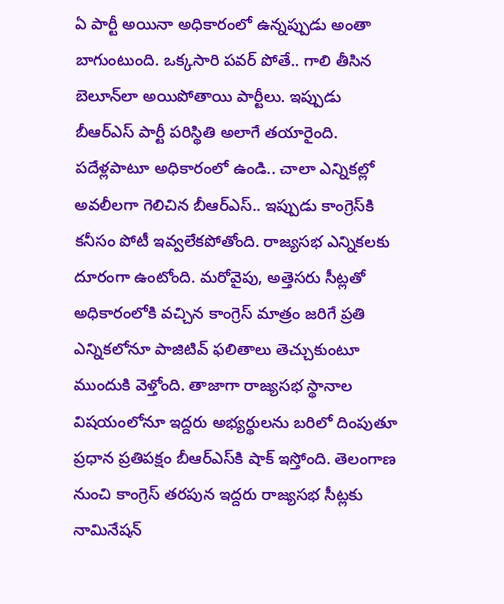ఏ పార్టీ అయినా అధికారంలో ఉన్నప్పుడు అంతా బాగుంటుంది. ఒక్కసారి పవర్ పోతే.. గాలి తీసిన బెలూన్‌లా అయిపోతాయి పార్టీలు. ఇప్పుడు బీఆర్ఎస్ పార్టీ పరిస్థితి అలాగే తయారైంది. పదేళ్లపాటూ అధికారంలో ఉండి.. చాలా ఎన్నికల్లో అవలీలగా గెలిచిన బీఆర్ఎస్.. ఇప్పుడు కాంగ్రెస్‌కి కనీసం పోటీ ఇవ్వలేకపోతోంది. రాజ్యసభ ఎన్నికలకు దూరంగా ఉంటోంది. మరోవైపు, అత్తెసరు సీట్లతో అధికారంలోకి వచ్చిన కాంగ్రెస్ మాత్రం జరిగే ప్రతి ఎన్నికలోనూ పాజిటివ్ ఫలితాలు తెచ్చుకుంటూ ముందుకి వెళ్తోంది. తాజాగా రాజ్యసభ స్థానాల విషయంలోనూ ఇద్దరు అభ్యర్థులను బరిలో దింపుతూ ప్రధాన ప్రతిపక్షం బీఆర్ఎస్‌కి షాక్ ఇస్తోంది. తెలంగాణ నుంచి కాంగ్రెస్ తరపున ఇద్దరు రాజ్యసభ సీట్లకు నామినేషన్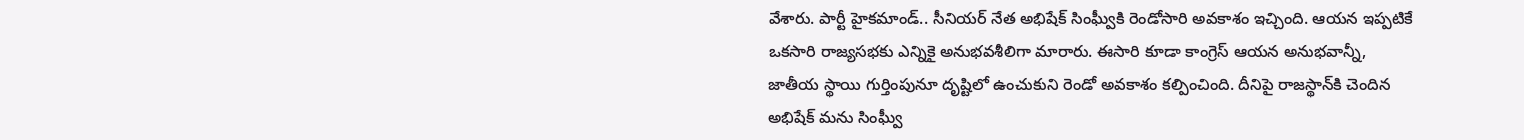వేశారు. పార్టీ హైకమాండ్.. సీనియర్ నేత అభిషేక్ సింఘ్వీకి రెండోసారి అవకాశం ఇచ్చింది. ఆయన ఇప్పటికే ఒకసారి రాజ్యసభకు ఎన్నికై అనుభవశీలిగా మారారు. ఈసారి కూడా కాంగ్రెస్ ఆయన అనుభవాన్నీ, జాతీయ స్థాయి గుర్తింపునూ దృష్టిలో ఉంచుకుని రెండో అవకాశం కల్పించింది. దీనిపై రాజస్థాన్‌కి చెందిన అభిషేక్ మను సింఘ్వీ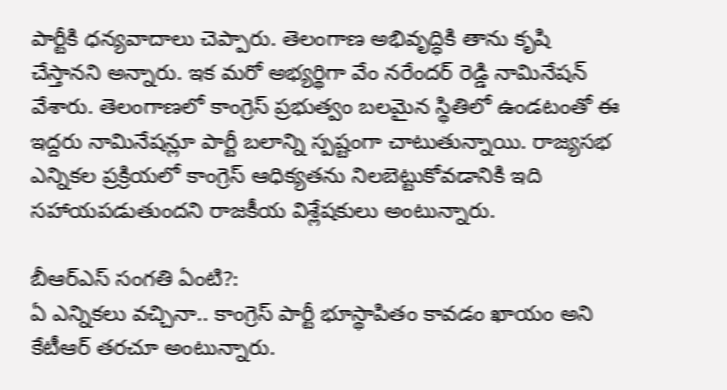పార్టీకి ధన్యవాదాలు చెప్పారు. తెలంగాణ అభివృద్ధికి తాను కృషి చేస్తానని అన్నారు. ఇక మరో అభ్యర్థిగా వేం నరేందర్ రెడ్డి నామినేషన్ వేశారు. తెలంగాణలో కాంగ్రెస్ ప్రభుత్వం బలమైన స్థితిలో ఉండటంతో ఈ ఇద్దరు నామినేషన్లూ పార్టీ బలాన్ని స్పష్టంగా చాటుతున్నాయి. రాజ్యసభ ఎన్నికల ప్రక్రియలో కాంగ్రెస్ ఆధిక్యతను నిలబెట్టుకోవడానికి ఇది సహాయపడుతుందని రాజకీయ విశ్లేషకులు అంటున్నారు.

బీఆర్ఎస్ సంగతి ఏంటి?:
ఏ ఎన్నికలు వచ్చినా.. కాంగ్రెస్ పార్టీ భూస్థాపితం కావడం ఖాయం అని కేటీఆర్ తరచూ అంటున్నారు.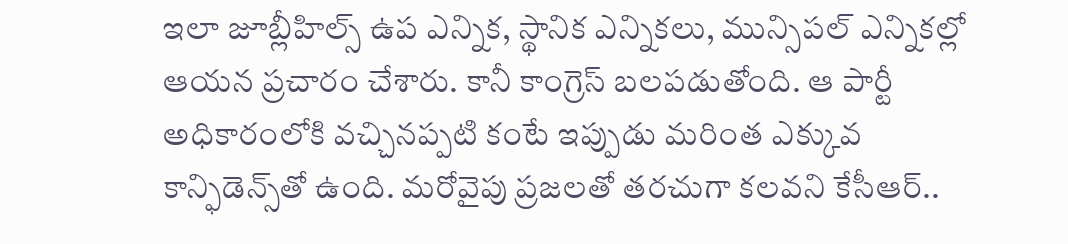ఇలా జూబ్లీహిల్స్ ఉప ఎన్నిక, స్థానిక ఎన్నికలు, మున్సిపల్ ఎన్నికల్లో ఆయన ప్రచారం చేశారు. కానీ కాంగ్రెస్ బలపడుతోంది. ఆ పార్టీ అధికారంలోకి వచ్చినప్పటి కంటే ఇప్పుడు మరింత ఎక్కువ కాన్ఫిడెన్స్‌తో ఉంది. మరోవైపు ప్రజలతో తరచుగా కలవని కేసీఆర్..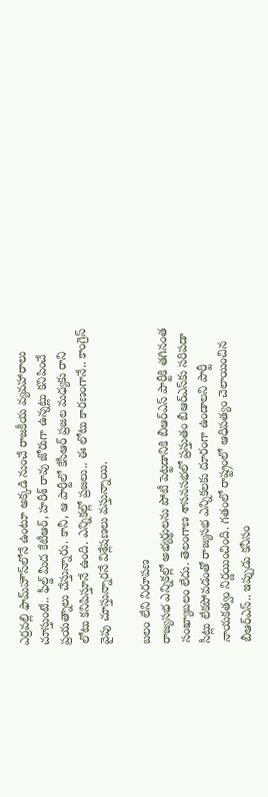ఎర్రవల్లి ఫామ్‌హౌస్‌లోనే ఉంటూ అక్కడి నుంచే రాజకీయ వ్యవహారాలు చూస్తుంటే.. ఫీల్డ్ మీద కేటీఆర్, హరీశ్ రావు జోరుగా ఉన్నట్లు కనిపించే ప్రయత్నాలు చేస్తున్నారు. కానీ, ఆ పార్టీలో కేసీఆర్ ప్రజల మధ్యకు రాని లోటు కనిపిస్తూనే ఉంది. ఎన్నికల్లో ప్రజలు.. ఈ లోటు కారణంగానే.. కాంగ్రెస్ వైపు చూస్తున్నారనే విశ్లేషణలు వస్తున్నాయి.

బలం లేని నిరూపణ
రాజ్యసభ ఎన్నికల్లో అభ్యర్థులను పోటీ పెట్టడానికి బీఆర్ఎస్ పార్టీకి తగినంత సంఖ్యాబలం లేదు. తెలంగాణ శాసనసభలో ప్రస్తుతం బీఆర్ఎస్‌కు సరిపడా సీట్లు లేకపోవడంతో రాజ్యసభ ఎన్నికలకు దూరంగా ఉండాలని పార్టీ నాయకత్వం నిర్ణయించింది. గతంలో రాష్ట్రంలో ఆధిపత్యం చెలాయించిన బీఆర్ఎస్.. ఇప్పుడు కనీసం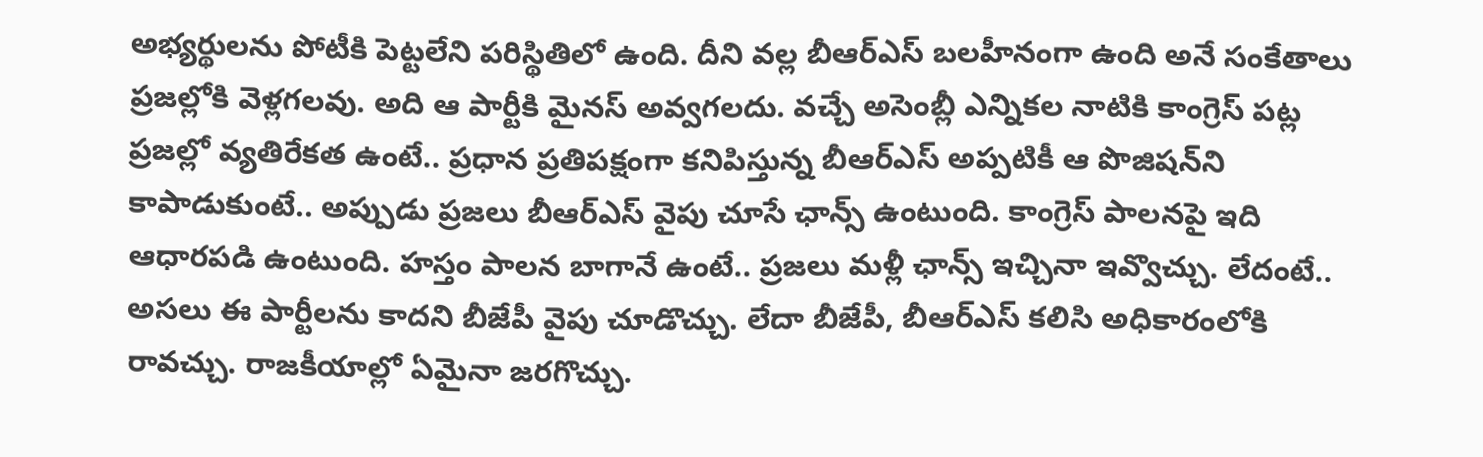అభ్యర్థులను పోటీకి పెట్టలేని పరిస్థితిలో ఉంది. దీని వల్ల బీఆర్ఎస్ బలహీనంగా ఉంది అనే సంకేతాలు ప్రజల్లోకి వెళ్లగలవు. అది ఆ పార్టీకి మైనస్ అవ్వగలదు. వచ్చే అసెంబ్లీ ఎన్నికల నాటికి కాంగ్రెస్ పట్ల ప్రజల్లో వ్యతిరేకత ఉంటే.. ప్రధాన ప్రతిపక్షంగా కనిపిస్తున్న బీఆర్ఎస్ అప్పటికీ ఆ పొజిషన్‌ని కాపాడుకుంటే.. అప్పుడు ప్రజలు బీఆర్ఎస్ వైపు చూసే ఛాన్స్ ఉంటుంది. కాంగ్రెస్ పాలనపై ఇది ఆధారపడి ఉంటుంది. హస్తం పాలన బాగానే ఉంటే.. ప్రజలు మళ్లీ ఛాన్స్ ఇచ్చినా ఇవ్వొచ్చు. లేదంటే.. అసలు ఈ పార్టీలను కాదని బీజేపీ వైపు చూడొచ్చు. లేదా బీజేపీ, బీఆర్ఎస్ కలిసి అధికారంలోకి రావచ్చు. రాజకీయాల్లో ఏమైనా జరగొచ్చు.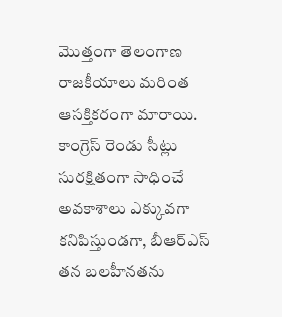మొత్తంగా తెలంగాణ రాజకీయాలు మరింత ఆసక్తికరంగా మారాయి. కాంగ్రెస్ రెండు సీట్లు సురక్షితంగా సాధించే అవకాశాలు ఎక్కువగా కనిపిస్తుండగా, బీఆర్ఎస్ తన బలహీనతను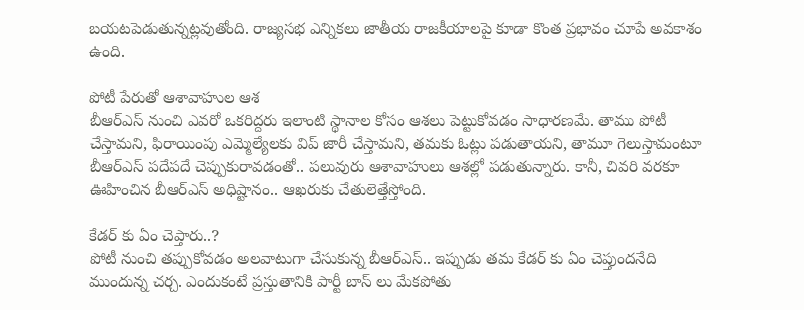బయటపెడుతున్నట్లవుతోంది. రాజ్యసభ ఎన్నికలు జాతీయ రాజకీయాలపై కూడా కొంత ప్రభావం చూపే అవకాశం ఉంది.

పోటీ పేరుతో ఆశావాహుల ఆశ
బీఆర్ఎస్ నుంచి ఎవరో ఒకరిద్దరు ఇలాంటి స్థానాల కోసం ఆశలు పెట్టుకోవడం సాధారణమే. తాము పోటీ చేస్తామని, ఫిరాయింపు ఎమ్మెల్యేలకు విప్ జారీ చేస్తామని, తమకు ఓట్లు పడుతాయని, తామూ గెలుస్తామంటూ బీఆర్ఎస్ పదేపదే చెప్పుకురావడంతో.. పలువురు ఆశావాహులు ఆశల్లో పడుతున్నారు. కానీ, చివరి వరకూ ఊహించిన బీఆర్ఎస్ అధిష్టానం.. ఆఖరుకు చేతులెత్తేస్తోంది.

కేడర్ కు ఏం చెప్తారు..?
పోటీ నుంచి తప్పుకోవడం అలవాటుగా చేసుకున్న బీఆర్ఎస్.. ఇప్పుడు తమ కేడర్ కు ఏం చెప్తుందనేది ముందున్న చర్చ. ఎందుకంటే ప్రస్తుతానికి పార్టీ బాస్ లు మేకపోతు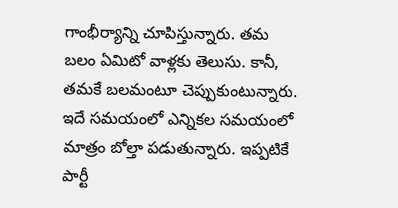గాంభీర్యాన్ని చూపిస్తున్నారు. తమ బలం ఏమిటో వాళ్లకు తెలుసు. కానీ, తమకే బలమంటూ చెప్పుకుంటున్నారు. ఇదే సమయంలో ఎన్నికల సమయంలో మాత్రం బోల్తా పడుతున్నారు. ఇప్పటికే పార్టీ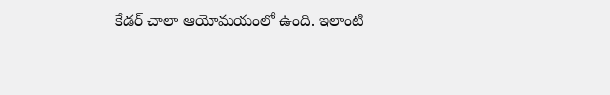కేడర్ చాలా ఆయోమయంలో ఉంది. ఇలాంటి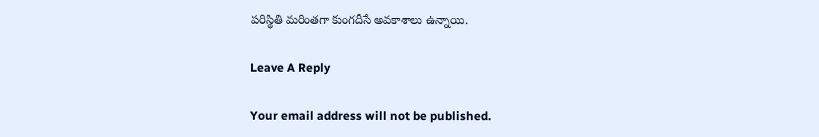పరిస్థితి మరింతగా కుంగదీసే అవకాశాలు ఉన్నాయి.

Leave A Reply

Your email address will not be published.